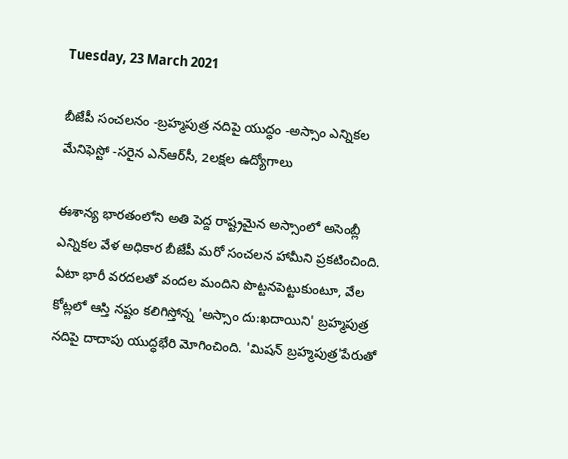Tuesday, 23 March 2021

బీజేపీ సంచలనం -బ్రహ్మపుత్ర నదిపై యుద్ధం -అస్సాం ఎన్నికల మేనిఫెస్టో -సరైన ఎన్ఆర్‌సీ, 2లక్షల ఉద్యోగాలు

ఈశాన్య భారతంలోని అతి పెద్ద రాష్ట్రమైన అస్సాంలో అసెంబ్లీ ఎన్నికల వేళ అధికార బీజేపీ మరో సంచలన హామీని ప్రకటించింది. ఏటా భారీ వరదలతో వందల మందిని పొట్టనపెట్టుకుంటూ, వేల కోట్లలో ఆస్తి నష్టం కలిగిస్తోన్న 'అస్సాం దు:ఖదాయిని' బ్రహ్మపుత్ర నదిపై దాదాపు యుద్ధభేరి మోగించింది. 'మిషన్ బ్రహ్మపుత్ర'పేరుతో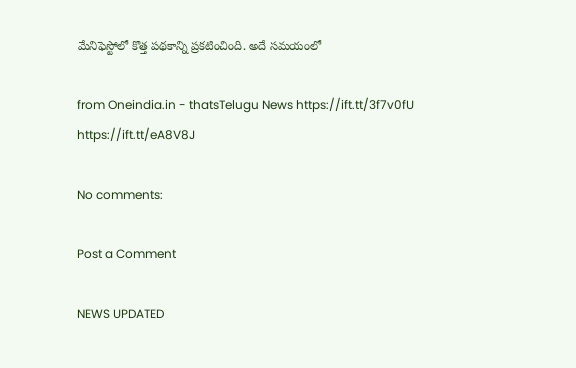మేనిఫెస్టోలో కొత్త పథకాన్ని ప్రకటించింది. అదే సమయంలో

from Oneindia.in - thatsTelugu News https://ift.tt/3f7v0fU
https://ift.tt/eA8V8J

No comments:

Post a Comment

NEWS UPDATED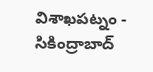విశాఖపట్నం - సికింద్రాబాద్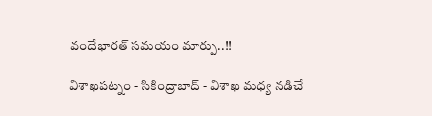వందేభారత్ సమయం మార్పు..!!

విశాఖపట్నం - సికింద్రాబాద్ - విశాఖ మధ్య నడిచే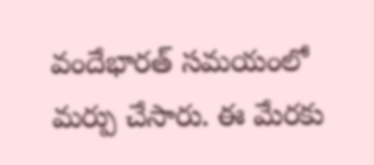వందేభారత్ సమయంలో మర్పు చేసారు. ఈ మేరకు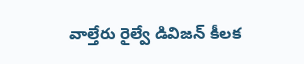వాల్తేరు రైల్వే డివిజన్ కీలక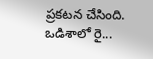ప్రకటన చేసింది. ఒడిశాలో రై...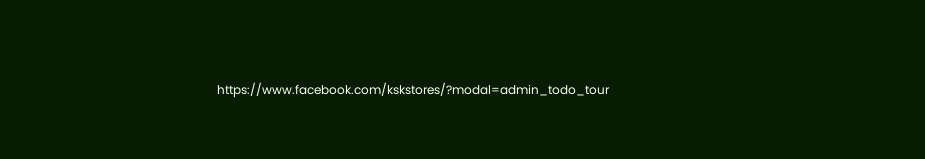https://www.facebook.com/kskstores/?modal=admin_todo_tour